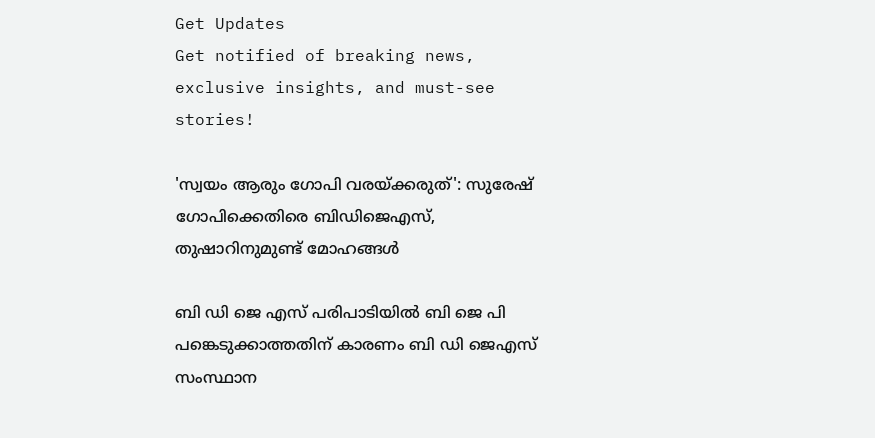Get Updates
Get notified of breaking news, exclusive insights, and must-see stories!

'സ്വയം ആരും ഗോപി വരയ്ക്കരുത്': സുരേഷ് ഗോപിക്കെതിരെ ബിഡിജെഎസ്, തുഷാറിനുമുണ്ട് മോഹങ്ങള്‍

ബി ഡി ജെ എസ് പരിപാടിയില്‍ ബി ജെ പി പങ്കെടുക്കാത്തതിന് കാരണം ബി ഡി ജെഎസ് സംസ്ഥാന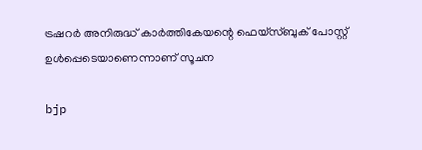ട്രഷറർ അനിരുദ്ധ് കാർത്തികേയന്റെ ഫെയ്സ്ബുക് പോസ്റ്റ് ഉൾപ്പെടെയാണെന്നാണ് സൂചന

bjp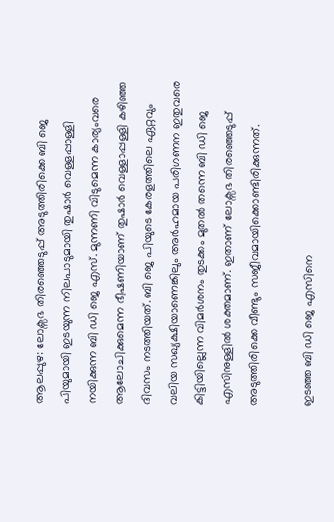ആലപ്പുഴ: ലോക്സഭ തിരഞ്ഞെടുപ്പ് അടുത്തിരിക്കെ ബി ജെ പിയുമായി ഇടയുന്ന നിലപാടുമായി തുഷാർ വെള്ളപ്പാള്ളി നയിക്കുന്ന ബി ഡി ജെ എസ്. മുന്നണി വിടുമെന്ന കാര്യംവരെ ആലോചിക്കുമെന്ന ഭീഷണിയാണ് തുഷാർ വെള്ളാപ്പള്ളി കഴിഞ്ഞ ദിവസം നടത്തിയത്. ബി ജെ പിയുടെ കേരളത്തിലെ ഏറ്റവും വലിയ സഖ്യക്ഷിയാണെങ്കിലും അർഹമായ പരിഗണന ഇതുവരെ കിട്ടിയില്ലെന്ന വിമർശനം തുടക്കം മുതല്‍ തന്നെ ബി ഡി ജെ എസിനുള്ളില്‍ ശക്തമാണ്. ഇതാണ് ലോക്സഭ തിരഞ്ഞെടുപ്പ് അടുത്തിരിക്കെ വീണ്ടും സജീവമായിക്കൊണ്ടിരിക്കുന്നത്.

ഇടഞ്ഞ ബി ഡി ജെ എസിനെ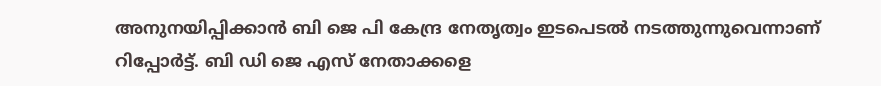അനുനയിപ്പിക്കാന്‍ ബി ജെ പി കേന്ദ്ര നേതൃത്വം ഇടപെടല്‍ നടത്തുന്നുവെന്നാണ് റിപ്പോർട്ട്. ബി ഡി ജെ എസ് നേതാക്കളെ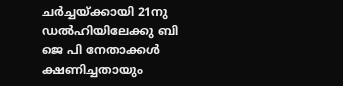ചർച്ചയ്ക്കായി 21നു ഡൽഹിയിലേക്കു ബി ജെ പി നേതാക്കൾ ക്ഷണിച്ചതായും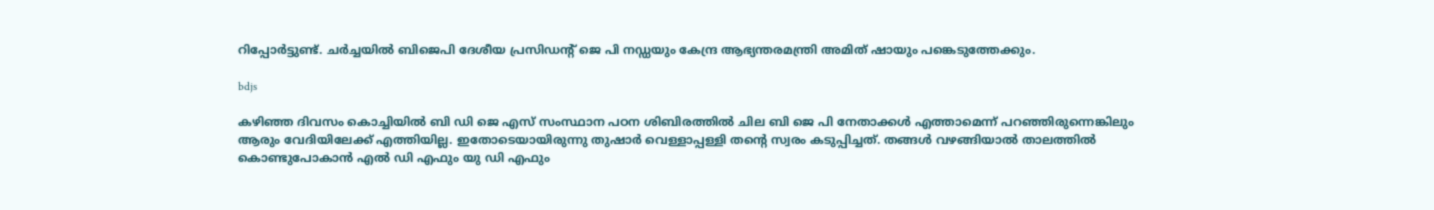റിപ്പോർട്ടുണ്ട്. ചർച്ചയിൽ ബിജെപി ദേശീയ പ്രസിഡന്റ് ജെ പി നഡ്ഡയും കേന്ദ്ര ആഭ്യന്തരമന്ത്രി അമിത് ഷായും പങ്കെടുത്തേക്കും.

bdjs

കഴിഞ്ഞ ദിവസം കൊച്ചിയില്‍ ബി ഡി ജെ എസ് സംസ്ഥാന പഠന ശിബിരത്തില്‍ ചില ബി ജെ പി നേതാക്കള്‍ എത്താമെന്ന് പറഞ്ഞിരുന്നെങ്കിലും ആരും വേദിയിലേക്ക് എത്തിയില്ല. ഇതോടെയായിരുന്നു തുഷാർ വെള്ളാപ്പള്ളി തന്റെ സ്വരം കടുപ്പിച്ചത്. തങ്ങൾ വഴങ്ങിയാൽ താലത്തിൽ കൊണ്ടുപോകാൻ എൽ ഡി എഫും യു ഡി എഫും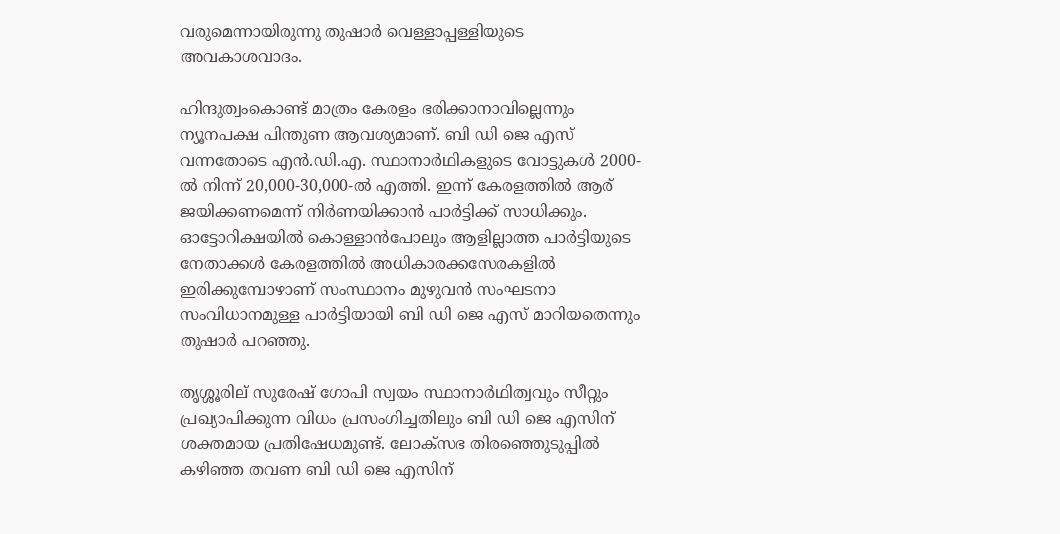വരുമെന്നായിരുന്നു തുഷാർ വെള്ളാപ്പള്ളിയുടെ അവകാശവാദം.

ഹിന്ദുത്വംകൊണ്ട് മാത്രം കേരളം ഭരിക്കാനാവില്ലെന്നും ന്യൂനപക്ഷ പിന്തുണ ആവശ്യമാണ്. ബി ഡി ജെ എസ് വന്നതോടെ എൻ.ഡി.എ. സ്ഥാനാർഥികളുടെ വോട്ടുകൾ 2000-ൽ നിന്ന് 20,000-30,000-ൽ എത്തി. ഇന്ന് കേരളത്തിൽ ആര് ജയിക്കണമെന്ന് നിർണയിക്കാൻ പാർട്ടിക്ക് സാധിക്കും. ഓട്ടോറിക്ഷയിൽ കൊള്ളാൻപോലും ആളില്ലാത്ത പാർട്ടിയുടെ നേതാക്കൾ കേരളത്തിൽ അധികാരക്കസേരകളിൽ ഇരിക്കുമ്പോഴാണ് സംസ്ഥാനം മുഴുവൻ സംഘടനാ സംവിധാനമുള്ള പാർട്ടിയായി ബി ഡി ജെ എസ് മാറിയതെന്നും തുഷാർ പറഞ്ഞു.

തൃശ്ശൂരില് സുരേഷ് ഗോപി സ്വയം സ്ഥാനാർഥിത്വവും സീറ്റും പ്രഖ്യാപിക്കുന്ന വിധം പ്രസംഗിച്ചതിലും ബി ഡി ജെ എസിന് ശക്തമായ പ്രതിഷേധമുണ്ട്. ലോക്സഭ തിരഞ്ഞെുടുപ്പില്‍ കഴിഞ്ഞ തവണ ബി ഡി ജെ എസിന്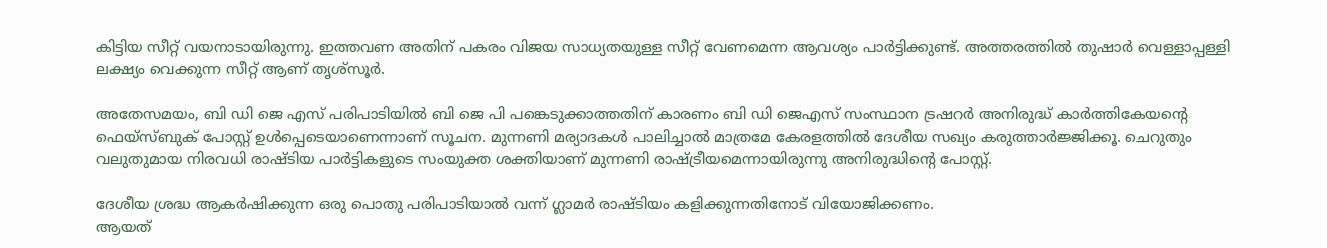കിട്ടിയ സീറ്റ് വയനാടായിരുന്നു. ഇത്തവണ അതിന് പകരം വിജയ സാധ്യതയുള്ള സീറ്റ് വേണമെന്ന ആവശ്യം പാർട്ടിക്കുണ്ട്. അത്തരത്തില്‍ തുഷാർ വെള്ളാപ്പള്ളി ലക്ഷ്യം വെക്കുന്ന സീറ്റ് ആണ് തൃശ്സൂർ.

അതേസമയം, ബി ഡി ജെ എസ് പരിപാടിയില്‍ ബി ജെ പി പങ്കെടുക്കാത്തതിന് കാരണം ബി ഡി ജെഎസ് സംസ്ഥാന ട്രഷറർ അനിരുദ്ധ് കാർത്തികേയന്റെ ഫെയ്സ്ബുക് പോസ്റ്റ് ഉൾപ്പെടെയാണെന്നാണ് സൂചന. മുന്നണി മര്യാദകൾ പാലിച്ചാൽ മാത്രമേ കേരളത്തിൽ ദേശീയ സഖ്യം കരുത്താർജ്ജിക്കൂ. ചെറുതും വലുതുമായ നിരവധി രാഷ്ടിയ പാർട്ടികളുടെ സംയുക്ത ശക്തിയാണ് മുന്നണി രാഷ്ട്രീയമെന്നായിരുന്നു അനിരുദ്ധിന്റെ പോസ്റ്റ്.

ദേശീയ ശ്രദ്ധ ആകർഷിക്കുന്ന ഒരു പൊതു പരിപാടിയാൽ വന്ന് ഗ്ലാമർ രാഷ്ടിയം കളിക്കുന്നതിനോട് വിയോജിക്കണം.
ആയത്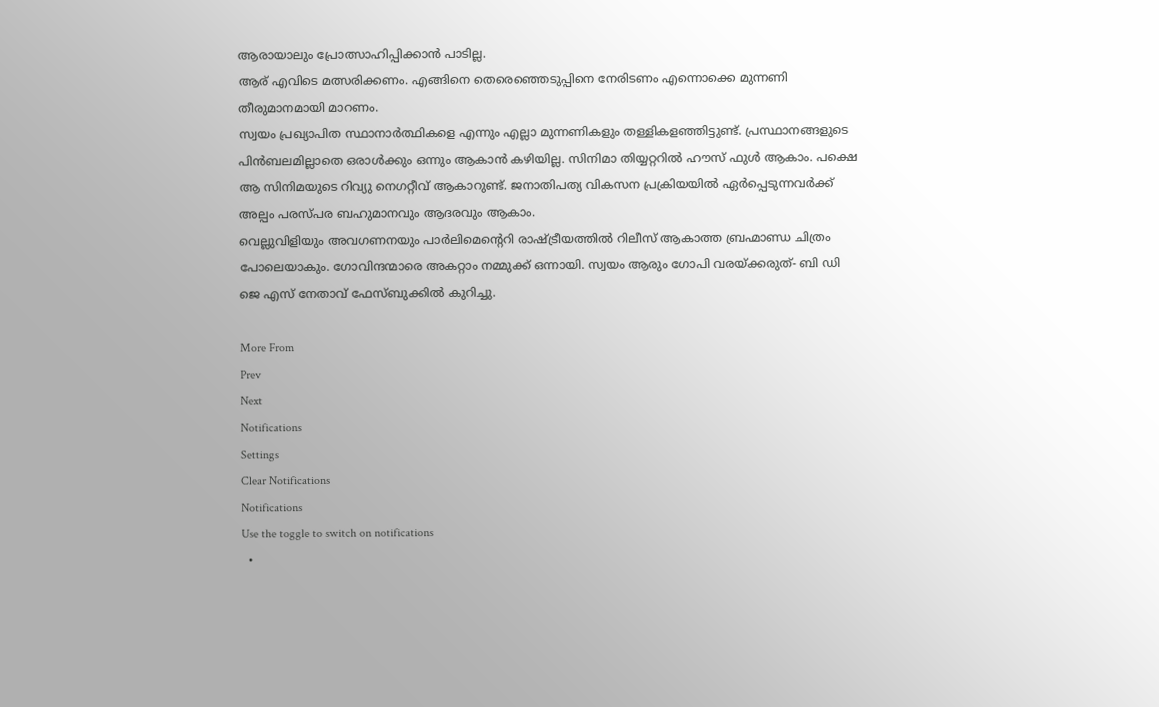ആരായാലും പ്രോത്സാഹിപ്പിക്കാൻ പാടില്ല.
ആര് എവിടെ മത്സരിക്കണം. എങ്ങിനെ തെരെഞ്ഞെടുപ്പിനെ നേരിടണം എന്നൊക്കെ മുന്നണി തീരുമാനമായി മാറണം.
സ്വയം പ്രഖ്യാപിത സ്ഥാനാർത്ഥികളെ എന്നും എല്ലാ മുന്നണികളും തള്ളികളഞ്ഞിട്ടുണ്ട്. പ്രസ്ഥാനങ്ങളുടെ പിൻബലമില്ലാതെ ഒരാൾക്കും ഒന്നും ആകാൻ കഴിയില്ല. സിനിമാ തിയ്യറ്ററിൽ ഹൗസ് ഫുൾ ആകാം. പക്ഷെ ആ സിനിമയുടെ റിവ്യു നെഗറ്റീവ് ആകാറുണ്ട്. ജനാതിപത്യ വികസന പ്രക്രിയയിൽ ഏർപ്പെടുന്നവർക്ക് അല്പം പരസ്പര ബഹുമാനവും ആദരവും ആകാം.
വെല്ലുവിളിയും അവഗണനയും പാർലിമെന്റെറി രാഷ്ട്രീയത്തിൽ റിലീസ് ആകാത്ത ബ്രഹ്മാണ്ഡ ചിത്രം പോലെയാകും. ഗോവിന്ദന്മാരെ അകറ്റാം നമ്മുക്ക് ഒന്നായി. സ്വയം ആരും ഗോപി വരയ്ക്കരുത്- ബി ഡി ജെ എസ് നേതാവ് ഫേസ്ബുക്കില്‍ കുറിച്ചു.

More From
Prev
Next
Notifications
Settings
Clear Notifications
Notifications
Use the toggle to switch on notifications
  •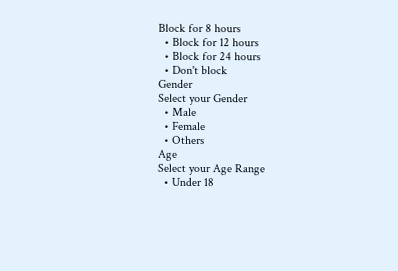Block for 8 hours
  • Block for 12 hours
  • Block for 24 hours
  • Don't block
Gender
Select your Gender
  • Male
  • Female
  • Others
Age
Select your Age Range
  • Under 18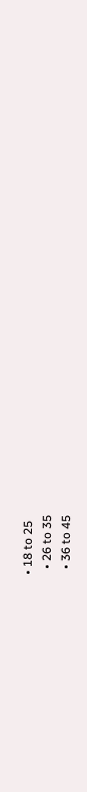• 18 to 25
  • 26 to 35
  • 36 to 45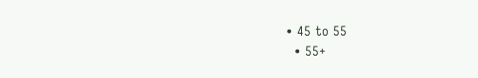• 45 to 55
  • 55+